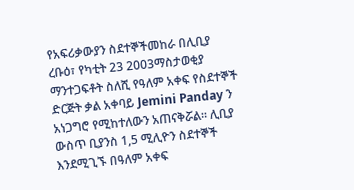የአፍሪቃውያን ስደተኞችመከራ በሊቢያ
ረቡዕ፣ የካቲት 23 2003ማስታወቂያ
ማንተጋፍቶት ስለሺ የዓለም አቀፍ የስደተኞች ድርጅት ቃል አቀባይ Jemini Panday ን አነጋግሮ የሚከተለውን አጠናቅሯል። ሊቢያ ውስጥ ቢያንስ 1,5 ሚሊዮን ስደተኞች እንደሚጊኙ በዓለም አቀፍ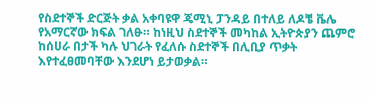የስደተኞች ድርጅት ቃል አቀባዩዋ ጄሚኒ ፓንዳይ በተለይ ለዶቼ ቬሌ የአማርኛው ክፍል ገለፁ። ከነዚህ ስደተኞች መካከል ኢትዮጵያን ጨምሮ ከሰሀራ በታች ካሉ ህገራት የፈለሱ ስደተኞች በሊቢያ ጥቃት እየተፈፀመባቸው እንደሆነ ይታወቃል።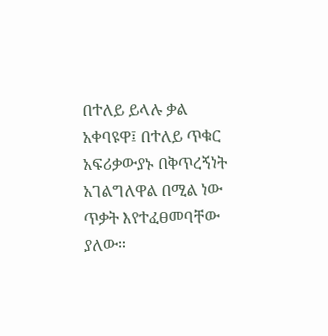በተለይ ይላሉ ቃል አቀባዩዋ፤ በተለይ ጥቁር አፍሪቃውያኑ በቅጥረኝነት አገልግለዋል በሚል ነው ጥቃት እየተፈፀመባቸው ያለው።